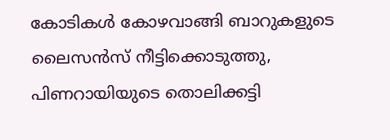കോടികൾ കോഴവാങ്ങി ബാറുകളുടെ ലൈസൻസ് നീട്ടിക്കൊടുത്തു, പിണറായിയുടെ തൊലിക്കട്ടി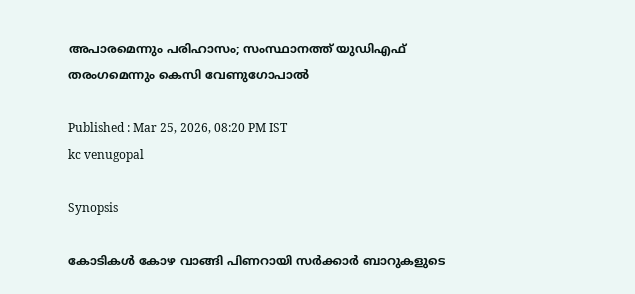അപാരമെന്നും പരിഹാസം; സംസ്ഥാനത്ത് യുഡിഎഫ് തരംഗമെന്നും കെസി വേണുഗോപാല്‍

Published : Mar 25, 2026, 08:20 PM IST
kc venugopal

Synopsis

കോടികൾ കോഴ വാങ്ങി പിണറായി സർക്കാർ ബാറുകളുടെ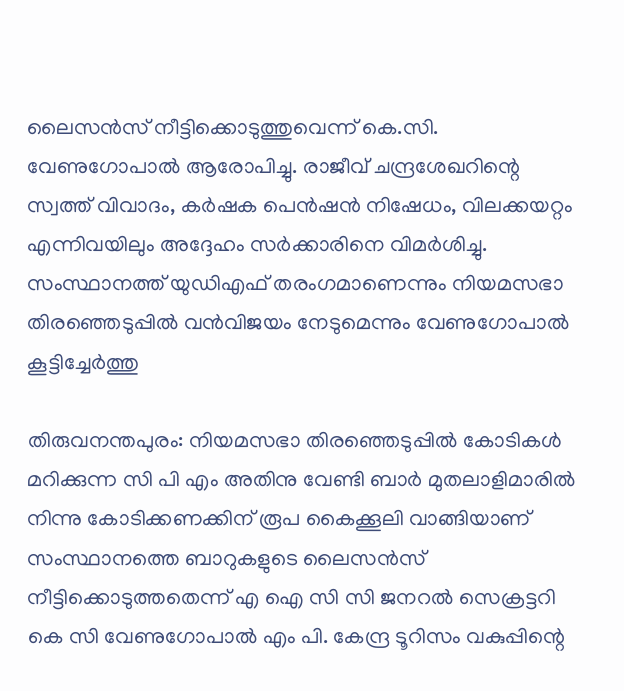ലൈസൻസ് നീട്ടിക്കൊടുത്തുവെന്ന് കെ.സി. വേണുഗോപാൽ ആരോപിച്ചു. രാജീവ് ചന്ദ്രശേഖറിന്റെ സ്വത്ത് വിവാദം, കർഷക പെൻഷൻ നിഷേധം, വിലക്കയറ്റം എന്നിവയിലും അദ്ദേഹം സർക്കാരിനെ വിമർശിച്ചു. സംസ്ഥാനത്ത് യുഡിഎഫ് തരംഗമാണെന്നും നിയമസഭാ തിരഞ്ഞെടുപ്പിൽ വൻവിജയം നേടുമെന്നും വേണുഗോപാൽ കൂട്ടിച്ചേർത്തു

തിരുവനന്തപുരം: നിയമസഭാ തിരഞ്ഞെടുപ്പില്‍ കോടികള്‍ മറിക്കുന്ന സി പി എം അതിനു വേണ്ടി ബാര്‍ മുതലാളിമാരില്‍ നിന്നു കോടിക്കണക്കിന് രൂപ കൈക്കൂലി വാങ്ങിയാണ് സംസ്ഥാനത്തെ ബാറുകളുടെ ലൈസന്‍സ് നീട്ടിക്കൊടുത്തതെന്ന് എ ഐ സി സി ജനറല്‍ സെക്രട്ടറി കെ സി വേണുഗോപാല്‍ എം പി. കേന്ദ്ര ടൂറിസം വകുപ്പിന്റെ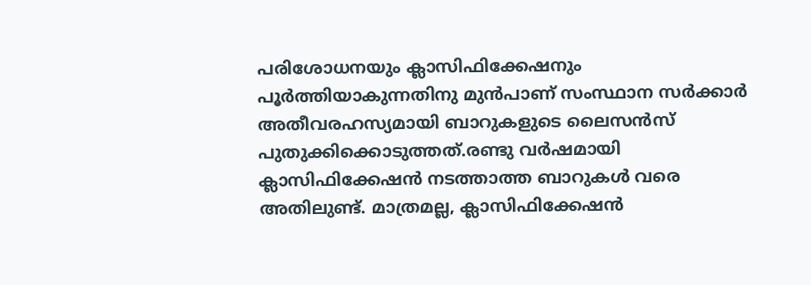പരിശോധനയും ക്ലാസിഫിക്കേഷനും പൂര്‍ത്തിയാകുന്നതിനു മുന്‍പാണ് സംസ്ഥാന സര്‍ക്കാര്‍ അതീവരഹസ്യമായി ബാറുകളുടെ ലൈസന്‍സ് പുതുക്കിക്കൊടുത്തത്.രണ്ടു വര്‍ഷമായി ക്ലാസിഫിക്കേഷന്‍ നടത്താത്ത ബാറുകള്‍ വരെ അതിലുണ്ട്. മാത്രമല്ല, ക്ലാസിഫിക്കേഷന്‍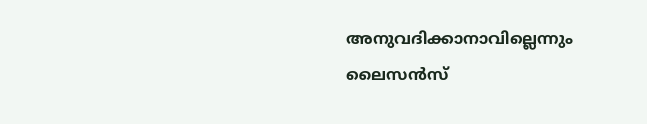അനുവദിക്കാനാവില്ലെന്നും ലൈസന്‍സ്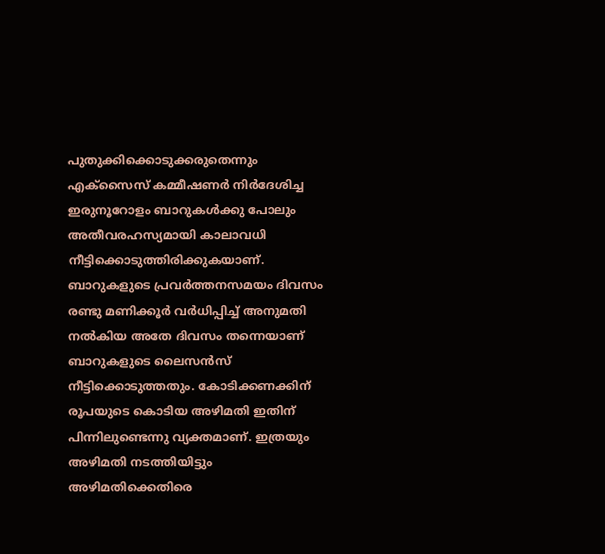പുതുക്കിക്കൊടുക്കരുതെന്നും എക്സൈസ് കമ്മീഷണര്‍ നിര്‍ദേശിച്ച ഇരുനൂറോളം ബാറുകള്‍ക്കു പോലും അതീവരഹസ്യമായി കാലാവധി നീട്ടിക്കൊടുത്തിരിക്കുകയാണ്. ബാറുകളുടെ പ്രവര്‍ത്തനസമയം ദിവസം രണ്ടു മണിക്കൂര്‍ വര്‍ധിപ്പിച്ച് അനുമതി നല്‍കിയ അതേ ദിവസം തന്നെയാണ് ബാറുകളുടെ ലൈസന്‍സ് നീട്ടിക്കൊടുത്തതും. കോടിക്കണക്കിന് രൂപയുടെ കൊടിയ അഴിമതി ഇതിന് പിന്നിലുണ്ടെന്നു വ്യക്തമാണ്. ഇത്രയും അഴിമതി നടത്തിയിട്ടും അഴിമതിക്കെതിരെ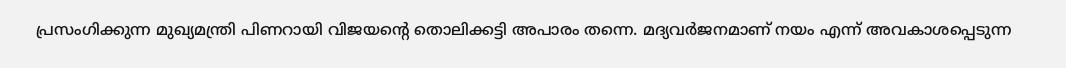പ്രസംഗിക്കുന്ന മുഖ്യമന്ത്രി പിണറായി വിജയന്റെ തൊലിക്കട്ടി അപാരം തന്നെ. മദ്യവര്‍ജനമാണ് നയം എന്ന് അവകാശപ്പെടുന്ന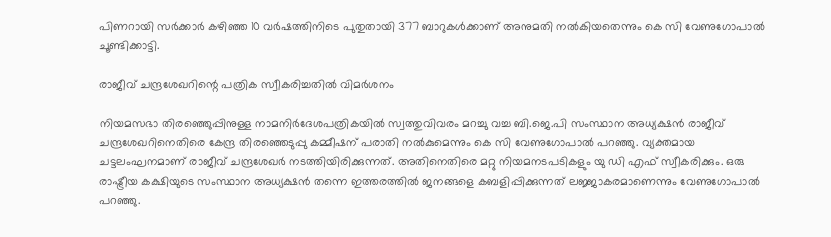പിണറായി സര്‍ക്കാര്‍ കഴിഞ്ഞ 10 വര്‍ഷത്തിനിടെ പുതുതായി 377 ബാറുകള്‍ക്കാണ് അനുമതി നല്‍കിയതെന്നും കെ സി വേണുഗോപാല്‍ ചൂണ്ടിക്കാട്ടി.

രാജീവ് ചന്ദ്രശേഖറിന്റെ പത്രിക സ്വീകരിച്ചതിൽ വിമർശനം

നിയമസഭാ തിരഞ്ഞെുപ്പിനുള്ള നാമനിര്‍ദേശപത്രികയില്‍ സ്വത്തുവിവരം മറച്ചു വച്ച ബി.ജെ.പി സംസ്ഥാന അധ്യക്ഷന്‍ രാജീവ് ചന്ദ്രശേഖറിനെതിരെ കേന്ദ്ര തിരഞ്ഞെടുപ്പു കമ്മീഷന് പരാതി നല്‍കുമെന്നും കെ സി വേണുഗോപാല്‍ പറഞ്ഞു. വ്യക്തമായ ചട്ടലംഘനമാണ് രാജീവ് ചന്ദ്രശേഖര്‍ നടത്തിയിരിക്കുന്നത്. അതിനെതിരെ മറ്റു നിയമനടപടികളും യു ഡി എഫ് സ്വീകരിക്കും. ഒരു രാഷ്ട്രീയ കക്ഷിയുടെ സംസ്ഥാന അധ്യക്ഷന്‍ തന്നെ ഇത്തരത്തില്‍ ജനങ്ങളെ കബളിപ്പിക്കുന്നത് ലജ്ജാകരമാണെന്നും വേണുഗോപാല്‍ പറഞ്ഞു.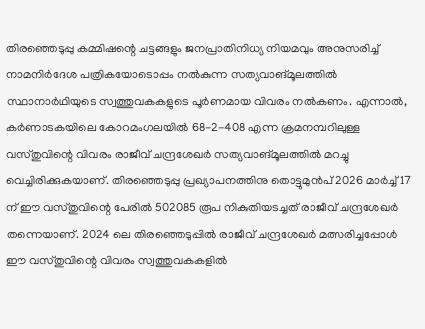തിരഞ്ഞെടുപ്പു കമ്മിഷന്റെ ചട്ടങ്ങളും ജനപ്രാതിനിധ്യ നിയമവും അനുസരിച്ച് നാമനിര്‍ദേശ പത്രികയോടൊപ്പം നല്‍കുന്ന സത്യവാങ്മൂലത്തില്‍ സ്ഥാനാര്‍ഥിയുടെ സ്വത്തുവകകളുടെ പൂര്‍ണമായ വിവരം നല്‍കണം. എന്നാല്‍, കര്‍ണാടകയിലെ കോറമംഗലയില്‍ 68-2-408 എന്ന ക്രമനമ്പറിലുള്ള വസ്തുവിന്റെ വിവരം രാജീവ് ചന്ദ്രശേഖര്‍ സത്യവാങ്മൂലത്തില്‍ മറച്ചു വെച്ചിരിക്കുകയാണ്. തിരഞ്ഞെടുപ്പു പ്രഖ്യാപനത്തിനു തൊട്ടുമുന്‍പ് 2026 മാര്‍ച്ച് 17 ന് ഈ വസ്തുവിന്റെ പേരില്‍ 502085 രൂപ നികുതിയടച്ചത് രാജീവ് ചന്ദ്രശേഖര്‍ തന്നെയാണ്. 2024 ലെ തിരഞ്ഞെടുപ്പില്‍ രാജീവ് ചന്ദ്രശേഖര്‍ മത്സരിച്ചപ്പോള്‍ ഈ വസ്തുവിന്റെ വിവരം സ്വത്തുവകകളില്‍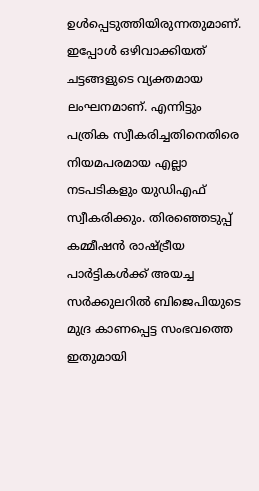ഉള്‍പ്പെടുത്തിയിരുന്നതുമാണ്. ഇപ്പോള്‍ ഒഴിവാക്കിയത് ചട്ടങ്ങളുടെ വ്യക്തമായ ലംഘനമാണ്. എന്നിട്ടും പത്രിക സ്വീകരിച്ചതിനെതിരെ നിയമപരമായ എല്ലാ നടപടികളും യുഡിഎഫ് സ്വീകരിക്കും. തിരഞ്ഞെടുപ്പ് കമ്മീഷന്‍ രാഷ്ട്രീയ പാര്‍ട്ടികള്‍ക്ക് അയച്ച സര്‍ക്കുലറില്‍ ബിജെപിയുടെ മുദ്ര കാണപ്പെട്ട സംഭവത്തെ ഇതുമായി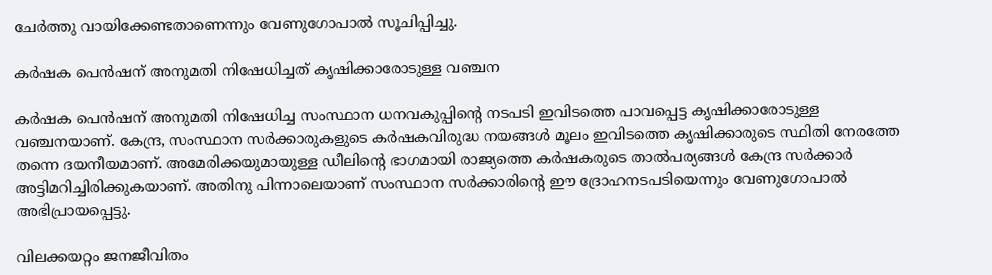ചേര്‍ത്തു വായിക്കേണ്ടതാണെന്നും വേണുഗോപാല്‍ സൂചിപ്പിച്ചു.

കര്‍ഷക പെന്‍ഷന് അനുമതി നിഷേധിച്ചത് കൃഷിക്കാരോടുള്ള വഞ്ചന

കര്‍ഷക പെന്‍ഷന് അനുമതി നിഷേധിച്ച സംസ്ഥാന ധനവകുപ്പിന്റെ നടപടി ഇവിടത്തെ പാവപ്പെട്ട കൃഷിക്കാരോടുള്ള വഞ്ചനയാണ്. കേന്ദ്ര, സംസ്ഥാന സര്‍ക്കാരുകളുടെ കര്‍ഷകവിരുദ്ധ നയങ്ങള്‍ മൂലം ഇവിടത്തെ കൃഷിക്കാരുടെ സ്ഥിതി നേരത്തേ തന്നെ ദയനീയമാണ്. അമേരിക്കയുമായുള്ള ഡീലിന്റെ ഭാഗമായി രാജ്യത്തെ കര്‍ഷകരുടെ താല്‍പര്യങ്ങള്‍ കേന്ദ്ര സര്‍ക്കാര്‍ അട്ടിമറിച്ചിരിക്കുകയാണ്. അതിനു പിന്നാലെയാണ് സംസ്ഥാന സര്‍ക്കാരിന്റെ ഈ ദ്രോഹനടപടിയെന്നും വേണുഗോപാൽ അഭിപ്രായപ്പെട്ടു.

വിലക്കയറ്റം ജനജീവിതം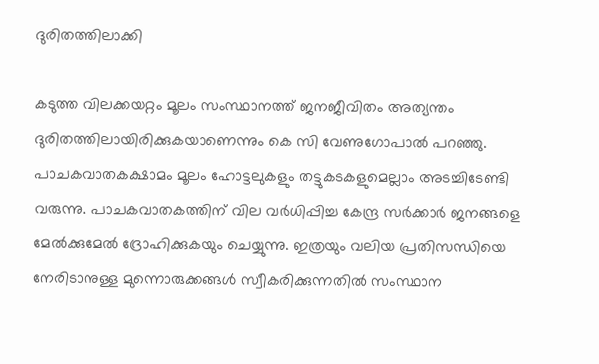ദുരിതത്തിലാക്കി

കടുത്ത വിലക്കയറ്റം മൂലം സംസ്ഥാനത്ത് ജനജീവിതം അത്യന്തം ദുരിതത്തിലായിരിക്കുകയാണെന്നും കെ സി വേണുഗോപാല്‍ പറഞ്ഞു. പാചകവാതകക്ഷാമം മൂലം ഹോട്ടലുകളും തട്ടുകടകളുമെല്ലാം അടച്ചിടേണ്ടി വരുന്നു. പാചകവാതകത്തിന് വില വര്‍ധിപ്പിച്ച കേന്ദ്ര സര്‍ക്കാര്‍ ജനങ്ങളെ മേല്‍ക്കുമേല്‍ ദ്രോഹിക്കുകയും ചെയ്യുന്നു. ഇത്രയും വലിയ പ്രതിസന്ധിയെ നേരിടാനുള്ള മുന്നൊരുക്കങ്ങള്‍ സ്വീകരിക്കുന്നതില്‍ സംസ്ഥാന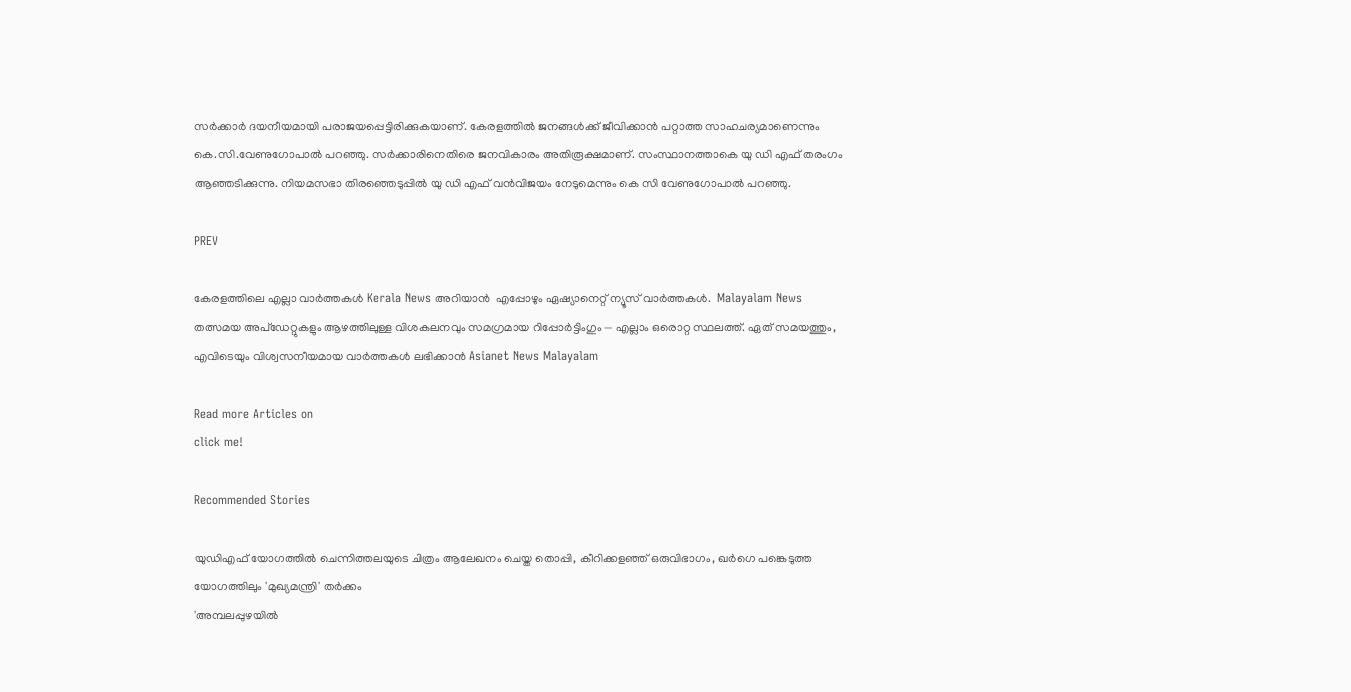സര്‍ക്കാര്‍ ദയനീയമായി പരാജയപ്പെട്ടിരിക്കുകയാണ്. കേരളത്തില്‍ ജനങ്ങള്‍ക്ക് ജീവിക്കാന്‍ പറ്റാത്ത സാഹചര്യമാണെന്നും കെ.സി.വേണുഗോപാല്‍ പറഞ്ഞു. സര്‍ക്കാരിനെതിരെ ജനവികാരം അതിരൂക്ഷമാണ്. സംസ്ഥാനത്താകെ യു ഡി എഫ് തരംഗം ആഞ്ഞടിക്കുന്നു. നിയമസഭാ തിരഞ്ഞെടുപ്പില്‍ യു ഡി എഫ് വന്‍വിജയം നേടുമെന്നും കെ സി വേണുഗോപാല്‍ പറഞ്ഞു.

PREV

കേരളത്തിലെ എല്ലാ വാർത്തകൾ Kerala News അറിയാൻ  എപ്പോഴും ഏഷ്യാനെറ്റ് ന്യൂസ് വാർത്തകൾ.  Malayalam News   തത്സമയ അപ്‌ഡേറ്റുകളും ആഴത്തിലുള്ള വിശകലനവും സമഗ്രമായ റിപ്പോർട്ടിംഗും — എല്ലാം ഒരൊറ്റ സ്ഥലത്ത്. ഏത് സമയത്തും, എവിടെയും വിശ്വസനീയമായ വാർത്തകൾ ലഭിക്കാൻ Asianet News Malayalam

Read more Articles on
click me!

Recommended Stories

യുഡിഎഫ് യോഗത്തിൽ ചെന്നിത്തലയുടെ ചിത്രം ആലേഖനം ചെയ്ത തൊപ്പി, കീറിക്കളഞ്ഞ് ഒരുവിഭാഗം, ഖർഗെ പങ്കെടുത്ത യോഗത്തിലും 'മുഖ്യമന്ത്രി' തർക്കം
'അമ്പലപ്പുഴയിൽ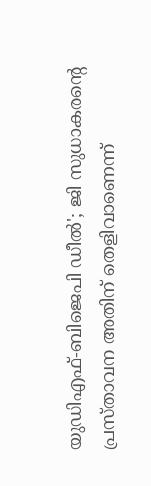യുഡിഎഫ്-ബിജെപി ഡീൽ'; ജി സുധാകരന്‍റെ പ്രസ്താവന അതിന് തെളിവാണെന്ന്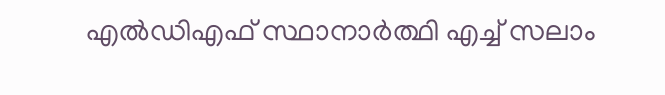എൽഡിഎഫ് സ്ഥാനാര്‍ത്ഥി എച്ച് സലാം